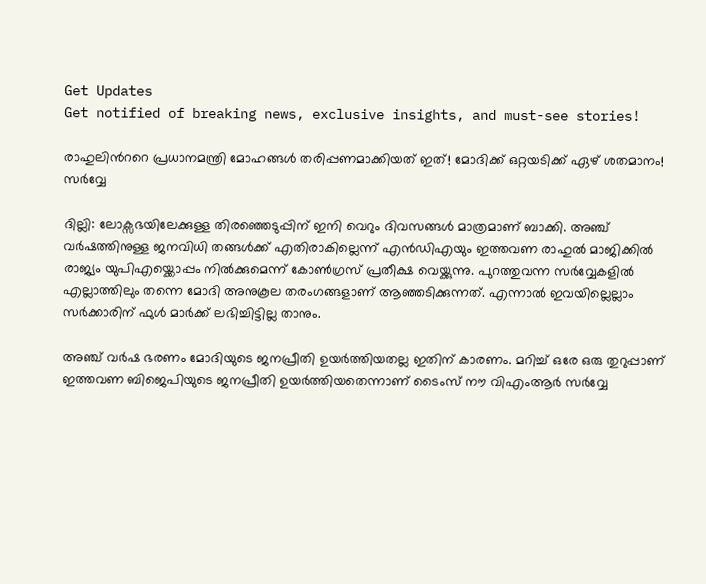Get Updates
Get notified of breaking news, exclusive insights, and must-see stories!

രാഹുലിന്‍ററെ പ്രധാനമന്ത്രി മോഹങ്ങള്‍ തരിപ്പണമാക്കിയത് ഇത്! മോദിക്ക് ഒറ്റയടിക്ക് ഏഴ് ശതമാനം! സര്‍വ്വേ

ദില്ലി: ലോക്സഭയിലേക്കുള്ള തിരഞ്ഞെടുപ്പിന് ഇനി വെറും ദിവസങ്ങള്‍ മാത്രമാണ് ബാക്കി. അഞ്ച് വര്‍ഷത്തിനുള്ള ജനവിധി തങ്ങള്‍ക്ക് എതിരാകില്ലെന്ന് എന്‍ഡിഎയും ഇത്തവണ രാഹുല്‍ മാജിക്കില്‍ രാജ്യം യുപിഎയ്ക്കൊപ്പം നില്‍ക്കുമെന്ന് കോണ്‍ഗ്രസ് പ്രതീക്ഷ വെയ്ക്കുന്നു. പുറത്തുവന്ന സര്‍വ്വേകളില്‍ എല്ലാത്തിലും തന്നെ മോദി അനുകൂല തരംഗങ്ങളാണ് ആഞ്ഞടിക്കുന്നത്. എന്നാല്‍ ഇവയില്ലെല്ലാം സര്‍ക്കാരിന് ഫുള്‍ മാര്‍ക്ക് ലഭിച്ചിട്ടില്ല താനും.

അഞ്ച് വര്‍ഷ ഭരണം മോദിയുടെ ജനപ്രീതി ഉയര്‍ത്തിയതല്ല ഇതിന് കാരണം. മറിച്ച് ഒരേ ഒരു തുറുപ്പാണ് ഇത്തവണ ബിജെപിയുടെ ജനപ്രീതി ഉയര്‍ത്തിയതെന്നാണ് ടൈംസ് നൗ വിഎംആര്‍ സര്‍വ്വേ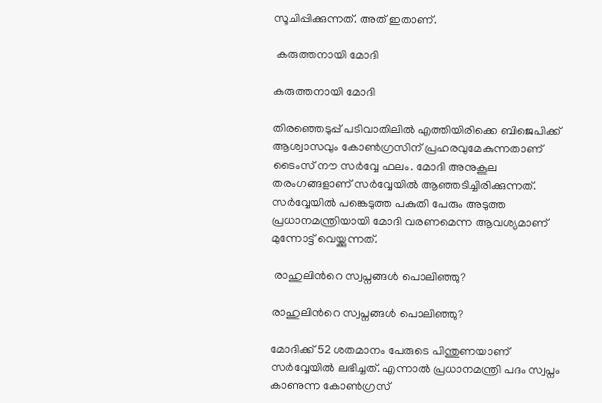സൂചിപ്പിക്കുന്നത്. അത് ഇതാണ്.

 കരുത്തനായി മോദി

കരുത്തനായി മോദി

തിരഞ്ഞെടുപ്പ് പടിവാതിലിൽ എത്തിയിരിക്കെ ബിജെപിക്ക് ആശ്വാസവും കോൺഗ്രസിന് പ്രഹരവുമേകുന്നതാണ് ടൈംസ് നൗ സര്‍വ്വേ ഫലം. മോദി അനുകൂല തരംഗങ്ങളാണ് സര്‍വ്വേയില്‍ ആഞ്ഞടിച്ചിരിക്കുന്നത്. സര്‍വ്വേയില്‍ പങ്കെടുത്ത പകുതി പേരും അടുത്ത പ്രധാനമന്ത്രിയായി മോദി വരണമെന്ന ആവശ്യമാണ് മുന്നോട്ട് വെയ്ക്കുന്നത്.

 രാഹുലിന്‍റെ സ്വപ്നങ്ങള്‍ പൊലിഞ്ഞു?

രാഹുലിന്‍റെ സ്വപ്നങ്ങള്‍ പൊലിഞ്ഞു?

മോദിക്ക് 52 ശതമാനം പേരുടെ പിന്തുണയാണ് സര്‍വ്വേയില്‍ ലഭിച്ചത്. എന്നാല്‍ പ്രധാനമന്ത്രി പദം സ്വപ്നം കാണുന്ന കോണ്‍ഗ്രസ്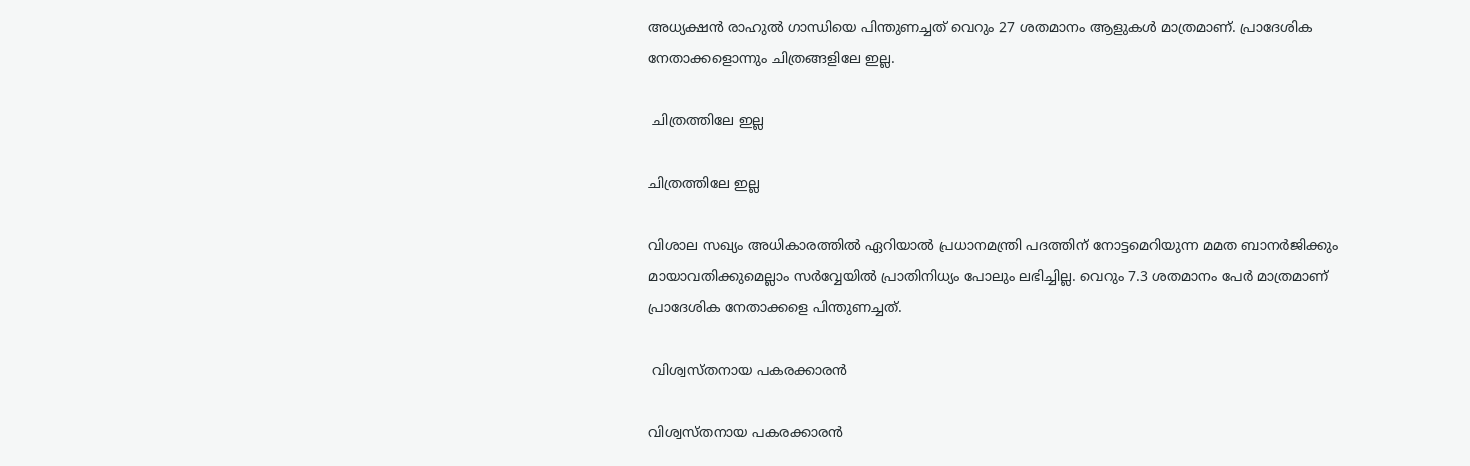അധ്യക്ഷന്‍ രാഹുല്‍ ഗാന്ധിയെ പിന്തുണച്ചത് വെറും 27 ശതമാനം ആളുകള്‍ മാത്രമാണ്. പ്രാദേശിക നേതാക്കളൊന്നും ചിത്രങ്ങളിലേ ഇല്ല.

 ചിത്രത്തിലേ ഇല്ല

ചിത്രത്തിലേ ഇല്ല

വിശാല സഖ്യം അധികാരത്തില്‍ ഏറിയാല്‍ പ്രധാനമന്ത്രി പദത്തിന് നോട്ടമെറിയുന്ന മമത ബാനര്‍ജിക്കും മായാവതിക്കുമെല്ലാം സര്‍വ്വേയില്‍ പ്രാതിനിധ്യം പോലും ലഭിച്ചില്ല. വെറും 7.3 ശതമാനം പേര്‍ മാത്രമാണ് പ്രാദേശിക നേതാക്കളെ പിന്തുണച്ചത്.

 വിശ്വസ്തനായ പകരക്കാരന്‍

വിശ്വസ്തനായ പകരക്കാരന്‍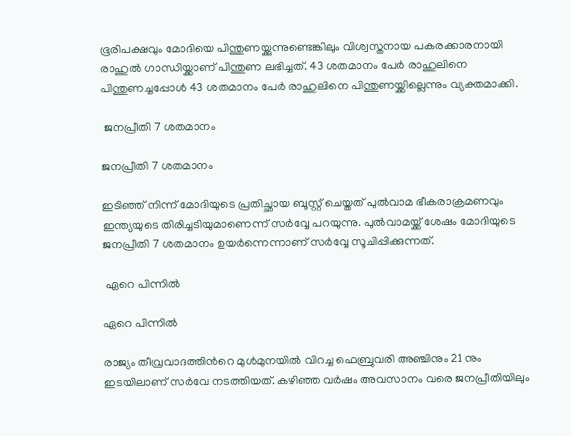ഭൂരിപക്ഷവും മോദിയെ പിന്തുണയ്ക്കുന്നുണ്ടെങ്കിലും വിശ്വസ്തനായ പകരക്കാരനായി രാഹുല്‍ ഗാന്ധിയ്ക്കാണ് പിന്തുണ ലഭിച്ചത്. 43 ശതമാനം പേര്‍ രാഹുലിനെ പിന്തുണച്ചപ്പോള്‍ 43 ശതമാനം പേര്‍ രാഹുലിനെ പിന്തുണയ്ക്കില്ലെന്നും വ്യക്തമാക്കി.

 ജനപ്രീതി 7 ശതമാനം

ജനപ്രീതി 7 ശതമാനം

ഇടിഞ്ഞ് നിന്ന് മോദിയുടെ പ്രതിച്ഛായ ബൂസ്റ്റ് ചെയ്തത് പുല്‍വാമ ഭീകരാക്രമണവും ഇന്ത്യയുടെ തിരിച്ചടിയുമാണെന്ന് സര്‍വ്വേ പറയുന്നു. പുല്‍വാമയ്ക്ക് ശേഷം മോദിയുടെ ജനപ്രീതി 7 ശതമാനം ഉയര്‍ന്നെന്നാണ് സര്‍വ്വേ സൂചിപ്പിക്കുന്നത്.

 ഏറെ പിന്നില്‍

ഏറെ പിന്നില്‍

രാജ്യം തീവ്രവാദത്തിന്‍റെ മുൾമുനയിൽ വിറച്ച ഫെബ്രുവരി അഞ്ചിനും 21 നും ഇടയിലാണ് സർവേ നടത്തിയത്. കഴിഞ്ഞ വർഷം അവസാനം വരെ ജനപ്രീതിയിലും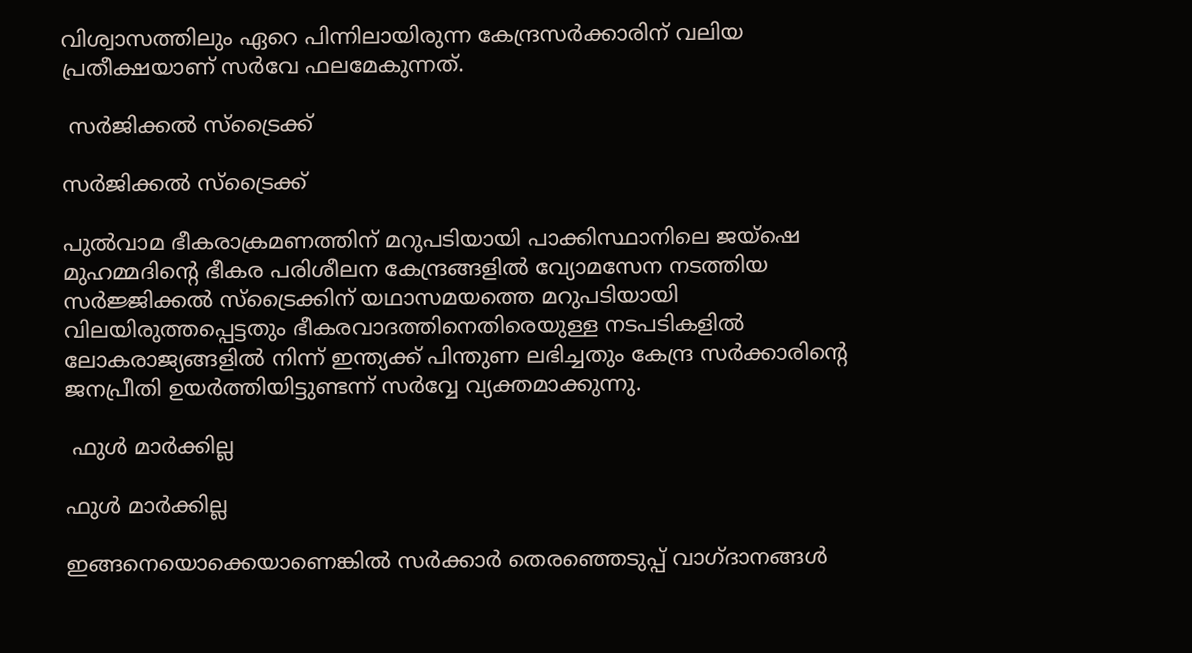വിശ്വാസത്തിലും ഏറെ പിന്നിലായിരുന്ന കേന്ദ്രസർക്കാരിന് വലിയ പ്രതീക്ഷയാണ് സർവേ ഫലമേകുന്നത്.

 സര്‍ജിക്കല്‍ സ്ട്രൈക്ക്

സര്‍ജിക്കല്‍ സ്ട്രൈക്ക്

പുൽവാമ ഭീകരാക്രമണത്തിന് മറുപടിയായി പാക്കിസ്ഥാനിലെ ജയ്‌ഷെ മുഹമ്മദിന്റെ ഭീകര പരിശീലന കേന്ദ്രങ്ങളിൽ വ്യോമസേന നടത്തിയ സർജ്ജിക്കൽ സ്‌ട്രൈക്കിന് യഥാസമയത്തെ മറുപടിയായി വിലയിരുത്തപ്പെട്ടതും ഭീകരവാദത്തിനെതിരെയുള്ള നടപടികളിൽ ലോകരാജ്യങ്ങളിൽ നിന്ന് ഇന്ത്യക്ക് പിന്തുണ ലഭിച്ചതും കേന്ദ്ര സർക്കാരിന്റെ ജനപ്രീതി ഉയർത്തിയിട്ടുണ്ടന്ന് സര്‍വ്വേ വ്യക്തമാക്കുന്നു.

 ഫുള്‍ മാര്‍ക്കില്ല

ഫുള്‍ മാര്‍ക്കില്ല

ഇങ്ങനെയൊക്കെയാണെങ്കില്‍ സര്‍ക്കാര്‍ തെരഞ്ഞെടുപ്പ് വാഗ്ദാനങ്ങള്‍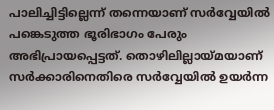പാലിച്ചിട്ടില്ലെന്ന് തന്നെയാണ് സര്‍വ്വേയില്‍ പങ്കെടുത്ത ഭൂരിഭാഗം പേരും അഭിപ്രായപ്പെട്ടത്. തൊഴിലില്ലായ്മയാണ് സര്‍ക്കാരിനെതിരെ സര്‍വ്വേയില്‍ ഉയര്‍ന്ന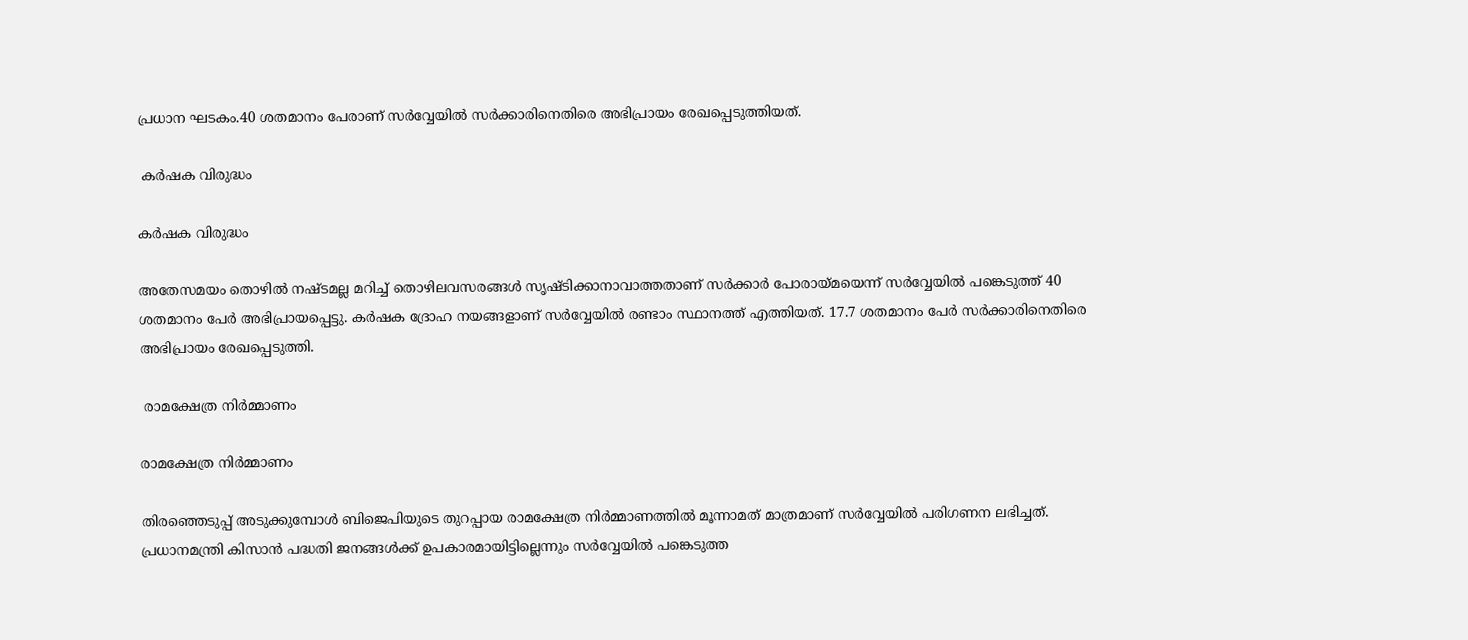പ്രധാന ഘടകം.40 ശതമാനം പേരാണ് സര്‍വ്വേയില്‍ സര്‍ക്കാരിനെതിരെ അഭിപ്രായം രേഖപ്പെടുത്തിയത്.

 കര്‍ഷക വിരുദ്ധം

കര്‍ഷക വിരുദ്ധം

അതേസമയം തൊഴില്‍ നഷ്ടമല്ല മറിച്ച് തൊഴിലവസരങ്ങള്‍ സൃഷ്ടിക്കാനാവാത്തതാണ് സര്‍ക്കാര്‍ പോരായ്മയെന്ന് സര്‍വ്വേയില്‍ പങ്കെടുത്ത് 40 ശതമാനം പേര്‍ അഭിപ്രായപ്പെട്ടു. കര്‍ഷക ദ്രോഹ നയങ്ങളാണ് സര്‍വ്വേയില്‍ രണ്ടാം സ്ഥാനത്ത് എത്തിയത്. 17.7 ശതമാനം പേര്‍ സര്‍ക്കാരിനെതിരെ അഭിപ്രായം രേഖപ്പെടുത്തി.

 രാമക്ഷേത്ര നിര്‍മ്മാണം

രാമക്ഷേത്ര നിര്‍മ്മാണം

തിരഞ്ഞെടുപ്പ് അടുക്കുമ്പോള്‍ ബിജെപിയുടെ തുറപ്പായ രാമക്ഷേത്ര നിര്‍മ്മാണത്തില്‍ മൂന്നാമത് മാത്രമാണ് സര്‍വ്വേയില്‍ പരിഗണന ലഭിച്ചത്. പ്രധാനമന്ത്രി കിസാന്‍ പദ്ധതി ജനങ്ങള്‍ക്ക് ഉപകാരമായിട്ടില്ലെന്നും സര്‍വ്വേയില്‍ പങ്കെടുത്ത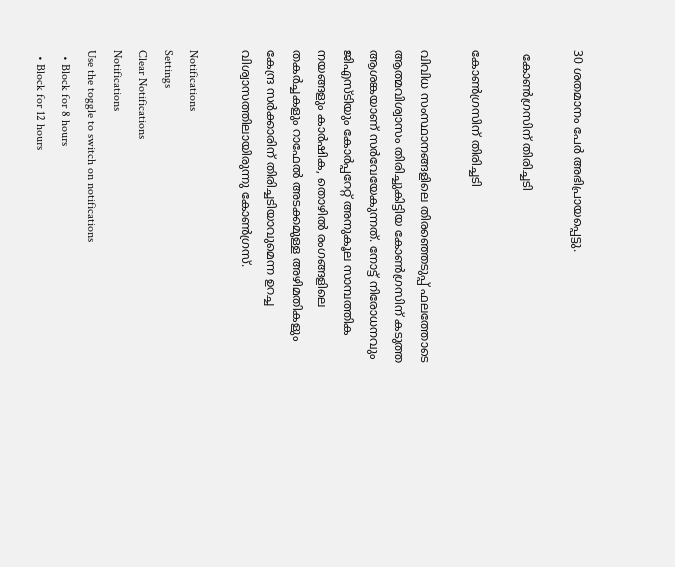30 ശതമാനം പേര്‍ അഭിപ്രായപ്പെട്ടു.

 കോണ്‍ഗ്രസിന് തിരിച്ചടി

കോണ്‍ഗ്രസിന് തിരിച്ചടി

വിവിധ സംസ്ഥാനങ്ങളിലെ തിരഞ്ഞെടുപ്പ് ഫലത്തോടെ ആത്മവിശ്വാസം തിരിച്ചുകിട്ടിയ കോൺഗ്രസിന് കടുത്ത ആശങ്കയാണ് സർവേയേകുന്നത്. നോട്ട് നിരോധനവും ജിഎസ്ടിയും കോർപ്പറേറ്റ് അനുകൂല സാമ്പത്തിക നയങ്ങളും കാർഷിക, തൊഴിൽ രംഗങ്ങളിലെ തകർച്ചകളും റാഫേൽ അടക്കമുള്ള അഴിമതികളും കേന്ദ്ര സർക്കാരിന് തിരിച്ചടിയാവുമെന്ന ഉറച്ച വിശ്വാസത്തിലായിരുന്നു കോൺഗ്രസ്.

Notifications
Settings
Clear Notifications
Notifications
Use the toggle to switch on notifications
  • Block for 8 hours
  • Block for 12 hours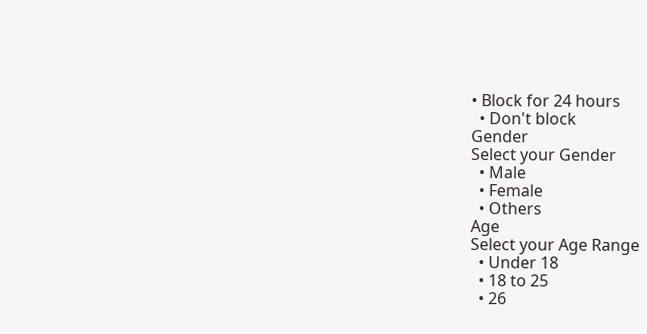• Block for 24 hours
  • Don't block
Gender
Select your Gender
  • Male
  • Female
  • Others
Age
Select your Age Range
  • Under 18
  • 18 to 25
  • 26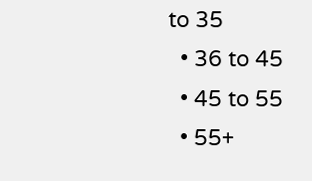to 35
  • 36 to 45
  • 45 to 55
  • 55+